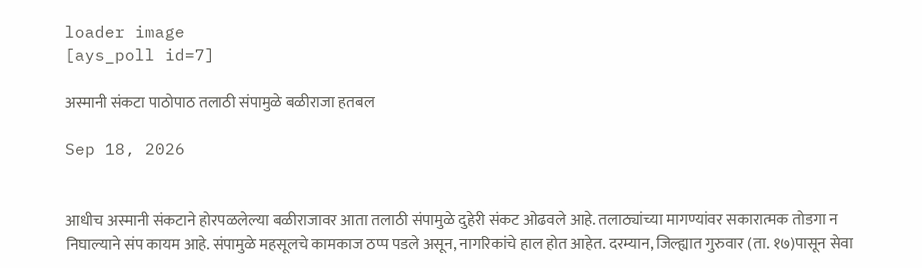loader image
[ays_poll id=7]

अस्मानी संकटा पाठोपाठ तलाठी संपामुळे बळीराजा हतबल

Sep 18, 2026


आधीच अस्मानी संकटाने होरपळलेल्या बळीराजावर आता तलाठी संपामुळे दुहेरी संकट ओढवले आहे. तलाठ्यांच्या मागण्यांवर सकारात्मक तोडगा न निघाल्याने संप कायम आहे. संपामुळे महसूलचे कामकाज ठप्प पडले असून, नागरिकांचे हाल होत आहेत. दरम्यान, जिल्ह्यात गुरुवार (ता. १७)पासून सेवा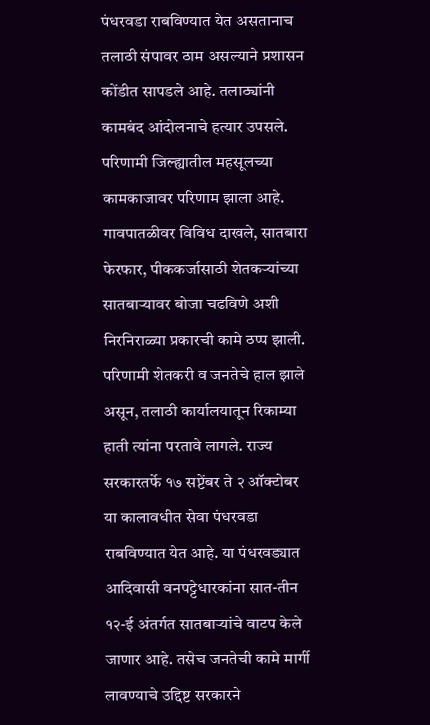पंधरवडा राबविण्यात येत असतानाच तलाठी संपावर ठाम असल्याने प्रशासन कोंडीत सापडले आहे. तलाठ्यांनी कामबंद आंदोलनाचे हत्यार उपसले. परिणामी जिल्ह्यातील महसूलच्या कामकाजावर परिणाम झाला आहे. गावपातळीवर विविध दाखले, सातबारा फेरफार, पीककर्जासाठी शेतकऱ्यांच्या सातबाऱ्यावर बोजा चढविणे अशी निरनिराळ्या प्रकारची कामे ठप्प झाली. परिणामी शेतकरी व जनतेचे हाल झाले असून, तलाठी कार्यालयातून रिकाम्या हाती त्यांना परतावे लागले. राज्य सरकारतर्फे १७ सप्टेंबर ते २ ऑक्टोबर या कालावधीत सेवा पंधरवडा राबविण्यात येत आहे. या पंधरवड्यात आदिवासी वनपट्टेधारकांना सात-तीन १२-ई अंतर्गत सातबाऱ्यांचे वाटप केले जाणार आहे. तसेच जनतेची कामे मार्गी लावण्याचे उद्दिष्ट सरकारने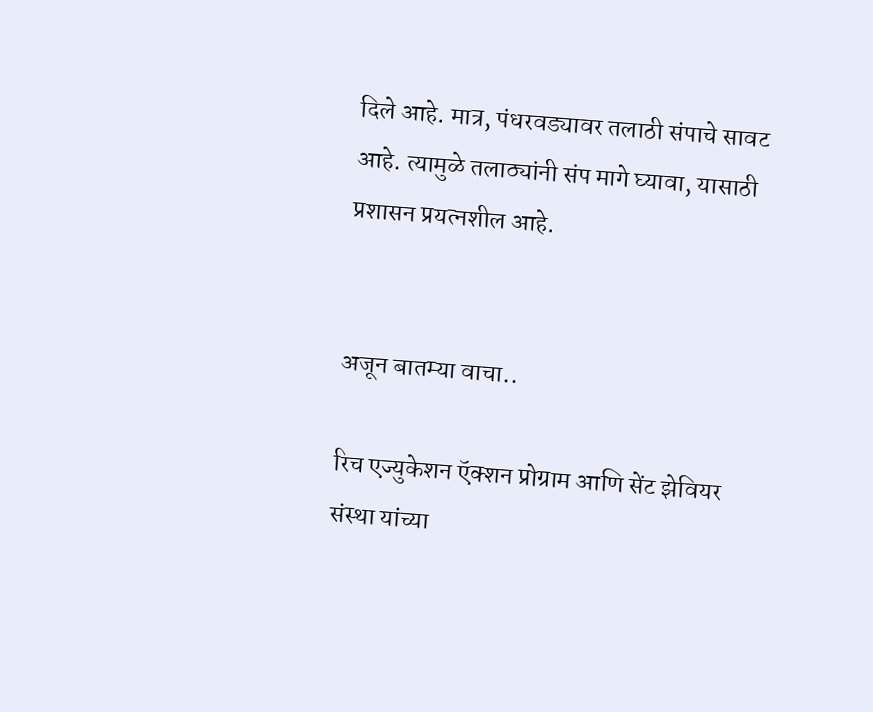दिले आहे. मात्र, पंधरवड्यावर तलाठी संपाचे सावट आहे. त्यामुळे तलाठ्यांनी संप मागे घ्यावा, यासाठी प्रशासन प्रयत्नशील आहे.


अजून बातम्या वाचा..

रिच एज्युकेशन ऍक्शन प्रोग्राम आणि सेंट झेवियर संस्था यांच्या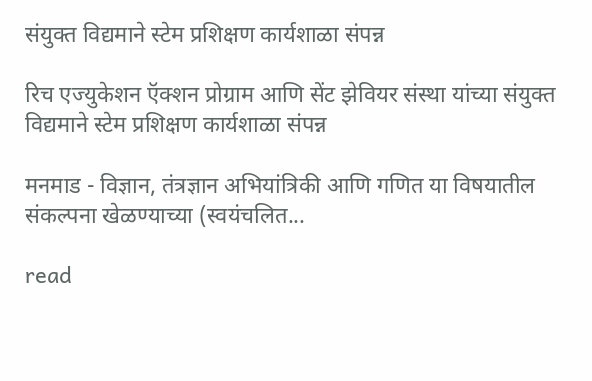संयुक्त विद्यमाने स्टेम प्रशिक्षण कार्यशाळा संपन्न

रिच एज्युकेशन ऍक्शन प्रोग्राम आणि सेंट झेवियर संस्था यांच्या संयुक्त विद्यमाने स्टेम प्रशिक्षण कार्यशाळा संपन्न

मनमाड - विज्ञान, तंत्रज्ञान अभियांत्रिकी आणि गणित या विषयातील संकल्पना खेळण्याच्या (स्वयंचलित...

read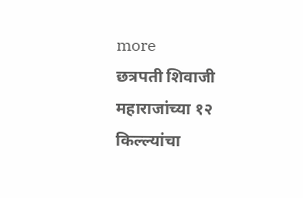more
छत्रपती शिवाजी महाराजांच्या १२ किल्ल्यांचा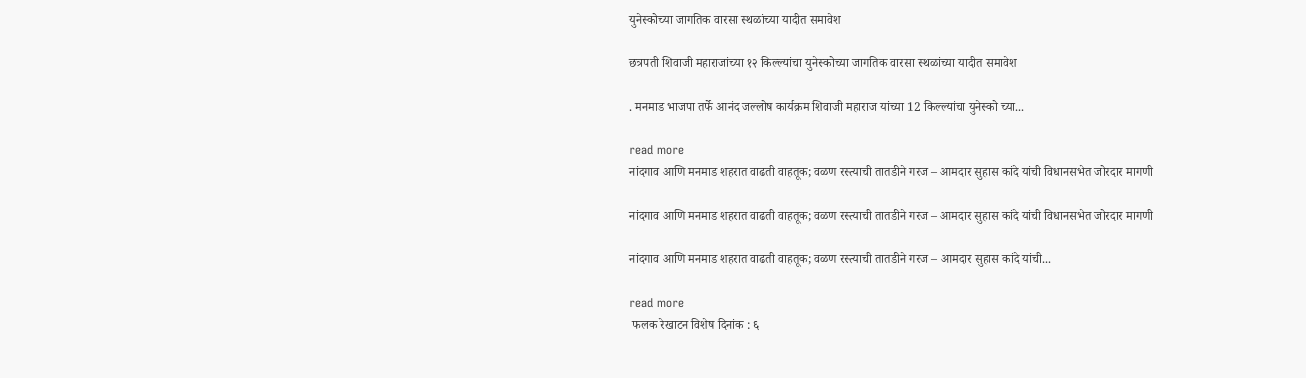युनेस्कोच्या जागतिक वारसा स्थळांच्या यादीत समावेश

छत्रपती शिवाजी महाराजांच्या १२ किल्ल्यांचा युनेस्कोच्या जागतिक वारसा स्थळांच्या यादीत समावेश

. मनमाड भाजपा तर्फे आनंद जल्लोष कार्यक्रम शिवाजी महाराज यांच्या 12 किल्ल्यांचा युनेस्को च्या...

read more
नांदगाव आणि मनमाड शहरात वाढती वाहतूक; वळण रस्त्याची तातडीने गरज – आमदार सुहास कांदे यांची विधानसभेत जोरदार मागणी

नांदगाव आणि मनमाड शहरात वाढती वाहतूक; वळण रस्त्याची तातडीने गरज – आमदार सुहास कांदे यांची विधानसभेत जोरदार मागणी

नांदगाव आणि मनमाड शहरात वाढती वाहतूक; वळण रस्त्याची तातडीने गरज – आमदार सुहास कांदे यांची...

read more
 फलक रेखाटन विशेष दिनांक : ६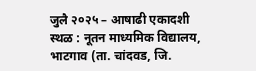जुलै २०२५ – आषाढी एकादशी स्थळ : नूतन माध्यमिक विद्यालय, भाटगाव (ता. चांदवड, जि.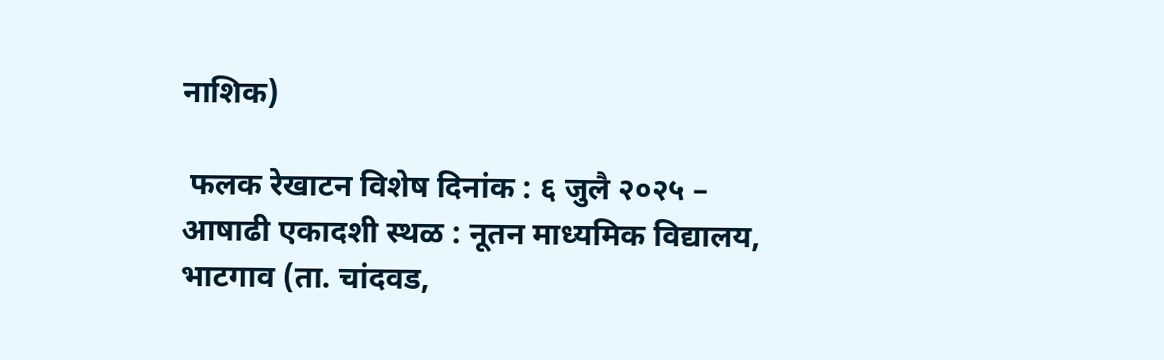नाशिक)

 फलक रेखाटन विशेष दिनांक : ६ जुलै २०२५ – आषाढी एकादशी स्थळ : नूतन माध्यमिक विद्यालय, भाटगाव (ता. चांदवड,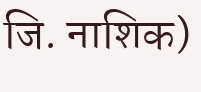जि. नाशिक)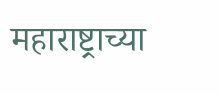महाराष्ट्राच्या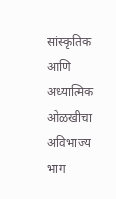सांस्कृतिक आणि अध्यात्मिक ओळखीचा अविभाज्य भाग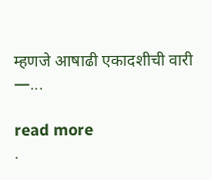म्हणजे आषाढी एकादशीची वारी —...

read more
.